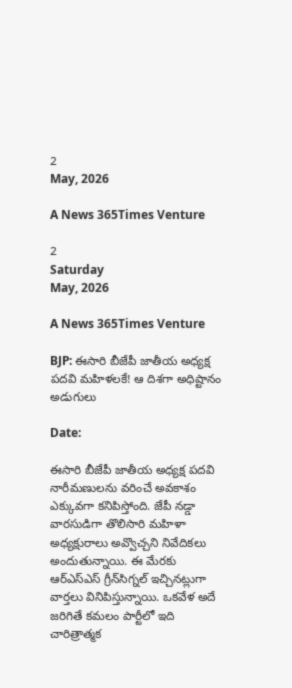2
May, 2026

A News 365Times Venture

2
Saturday
May, 2026

A News 365Times Venture

BJP: ఈసారి బీజేపీ జాతీయ అధ్యక్ష పదవి మహిళలకే! ఆ దిశగా అధిష్టానం అడుగులు

Date:

ఈసారి బీజేపీ జాతీయ అధ్యక్ష పదవి నారీమణులను వరించే అవకాశం ఎక్కువగా కనిపిస్తోంది. జేపీ నడ్డా వారసుడిగా తొలిసారి మహిళా అధ్యక్షురాలు అవ్వొచ్చని నివేదికలు అందుతున్నాయి. ఈ మేరకు ఆర్ఎస్ఎస్ గ్రీన్‌సిగ్నల్ ఇచ్చినట్లుగా వార్తలు వినిపిస్తున్నాయి. ఒకవేళ అదే జరిగితే కమలం పార్టీలో ఇది చారిత్రాత్మక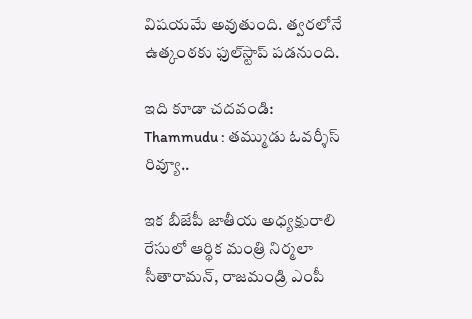విషయమే అవుతుంది. త్వరలోనే ఉత్కంఠకు ఫుల్‌స్టాప్ పడనుంది.

ఇది కూడా చదవండి: Thammudu : తమ్ముడు ఓవర్శీస్ రివ్యూ..

ఇక బీజేపీ జాతీయ అధ్యక్షురాలి రేసులో ఆర్థిక మంత్రి నిర్మలా సీతారామన్, రాజమండ్రి ఎంపీ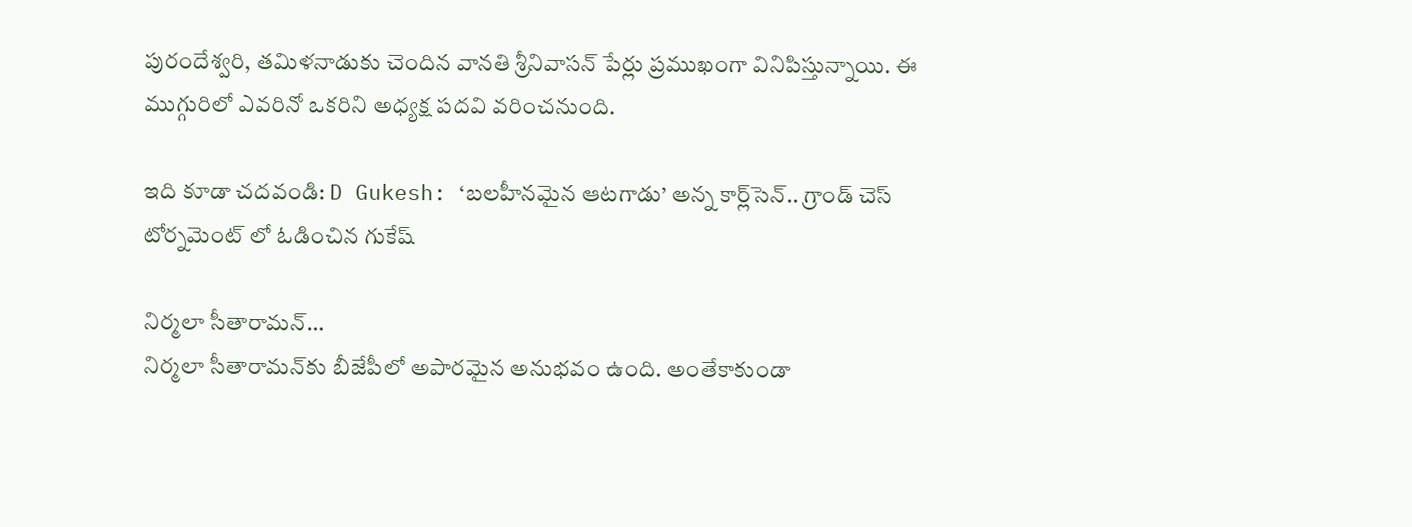పురందేశ్వరి, తమిళనాడుకు చెందిన వానతి శ్రీనివాసన్ పేర్లు ప్రముఖంగా వినిపిస్తున్నాయి. ఈ ముగ్గురిలో ఎవరినో ఒకరిని అధ్యక్ష పదవి వరించనుంది.

ఇది కూడా చదవండి: D Gukesh: ‘బలహీనమైన ఆటగాడు’ అన్న కార్ల్‌సెన్.. గ్రాండ్ చెస్ టోర్నమెంట్ లో ఓడించిన గుకేష్

నిర్మలా సీతారామన్‌…
నిర్మలా సీతారామన్‌కు బీజేపీలో అపారమైన అనుభవం ఉంది. అంతేకాకుండా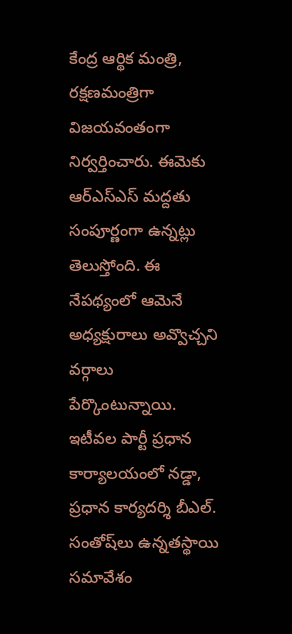కేంద్ర ఆర్థిక మంత్రి, రక్షణమంత్రిగా విజయవంతంగా నిర్వర్తించారు. ఈమెకు ఆర్ఎస్ఎస్ మద్దతు సంపూర్ణంగా ఉన్నట్లు తెలుస్తోంది. ఈ నేపథ్యంలో ఆమెనే అధ్యక్షురాలు అవ్వొచ్చని వర్గాలు పేర్కొంటున్నాయి. ఇటీవల పార్టీ ప్రధాన కార్యాలయంలో నడ్డా, ప్రధాన కార్యదర్శి బీఎల్. సంతోష్‌లు ఉన్నతస్థాయి సమావేశం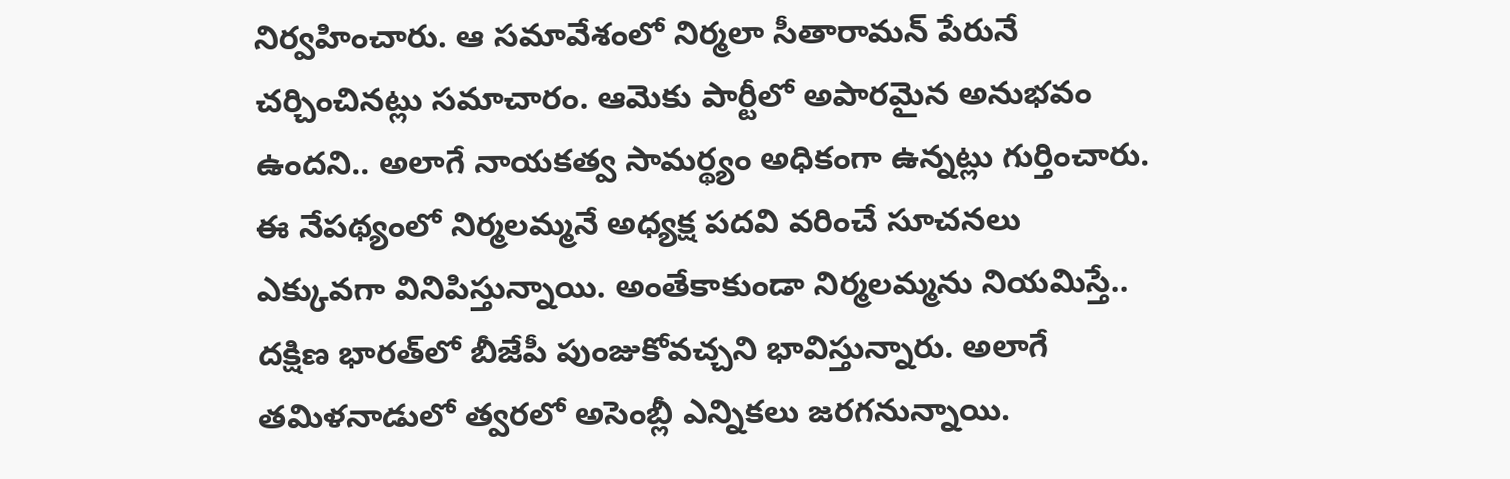నిర్వహించారు. ఆ సమావేశంలో నిర్మలా సీతారామన్ పేరునే చర్చించినట్లు సమాచారం. ఆమెకు పార్టీలో అపారమైన అనుభవం ఉందని.. అలాగే నాయకత్వ సామర్థ్యం అధికంగా ఉన్నట్లు గుర్తించారు. ఈ నేపథ్యంలో నిర్మలమ్మనే అధ్యక్ష పదవి వరించే సూచనలు ఎక్కువగా వినిపిస్తున్నాయి. అంతేకాకుండా నిర్మలమ్మను నియమిస్తే.. దక్షిణ భారత్‌లో బీజేపీ పుంజుకోవచ్చని భావిస్తున్నారు. అలాగే తమిళనాడులో త్వరలో అసెంబ్లీ ఎన్నికలు జరగనున్నాయి.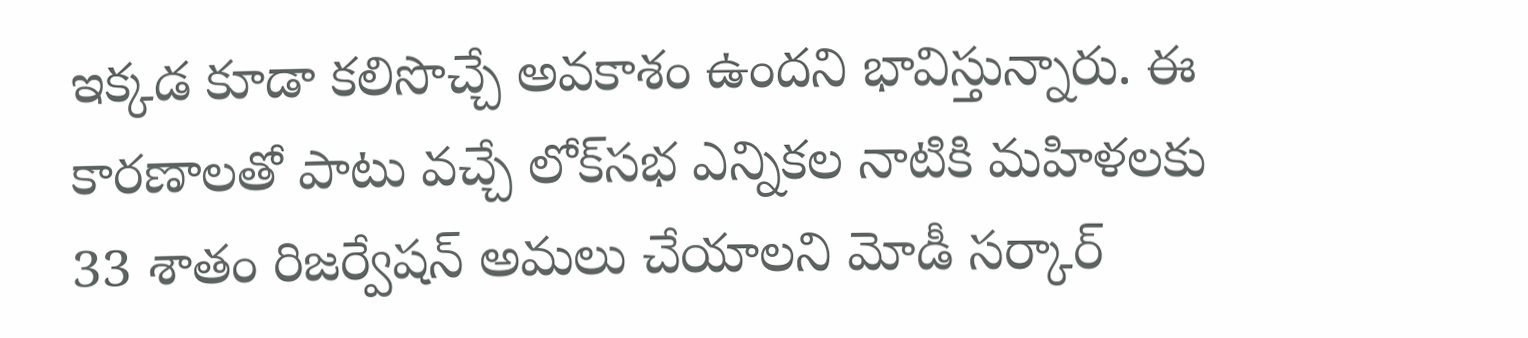ఇక్కడ కూడా కలిసొచ్చే అవకాశం ఉందని భావిస్తున్నారు. ఈ కారణాలతో పాటు వచ్చే లోక్‌సభ ఎన్నికల నాటికి మహిళలకు 33 శాతం రిజర్వేషన్ అమలు చేయాలని మోడీ సర్కార్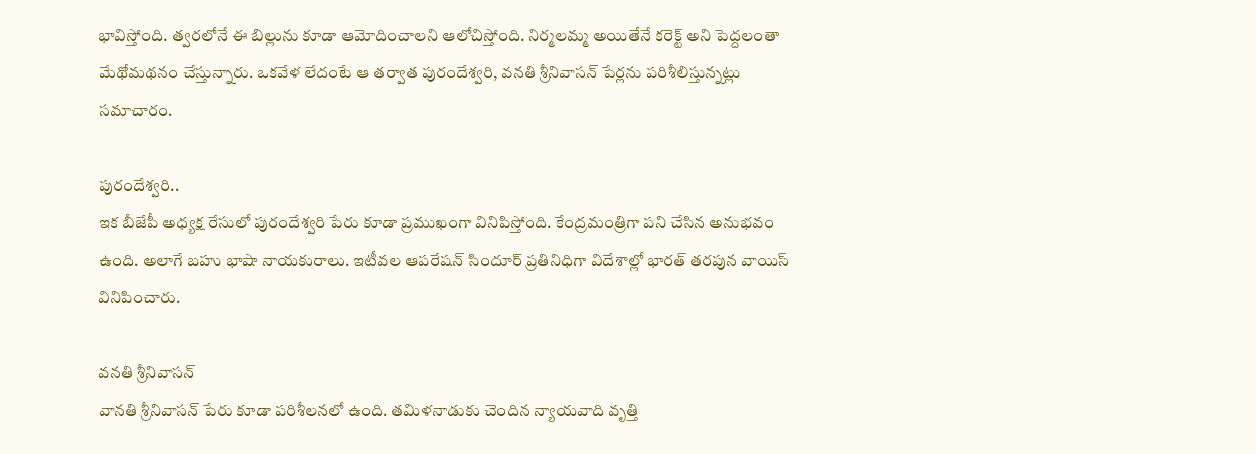భావిస్తోంది. త్వరలోనే ఈ బిల్లును కూడా ఆమోదించాలని ఆలోచిస్తోంది. నిర్మలమ్మ అయితేనే కరెక్ట్ అని పెద్దలంతా మేథోమథనం చేస్తున్నారు. ఒకవేళ లేదంటే ఆ తర్వాత పురందేశ్వరి, వనతి శ్రీనివాసన్‌ పేర్లను పరిశీలిస్తున్నట్లు సమాచారం.

పురందేశ్వరి..
ఇక బీజేపీ అధ్యక్ష రేసులో పురందేశ్వరి పేరు కూడా ప్రముఖంగా వినిపిస్తోంది. కేంద్రమంత్రిగా పని చేసిన అనుభవం ఉంది. అలాగే బహు భాషా నాయకురాలు. ఇటీవల ఆపరేషన్ సిందూర్ ప్రతినిధిగా విదేశాల్లో భారత్ తరపున వాయిస్ వినిపించారు.

వనతి శ్రీనివాసన్
వానతి శ్రీనివాసన్ పేరు కూడా పరిశీలనలో ఉంది. తమిళనాడుకు చెందిన న్యాయవాది వృత్తి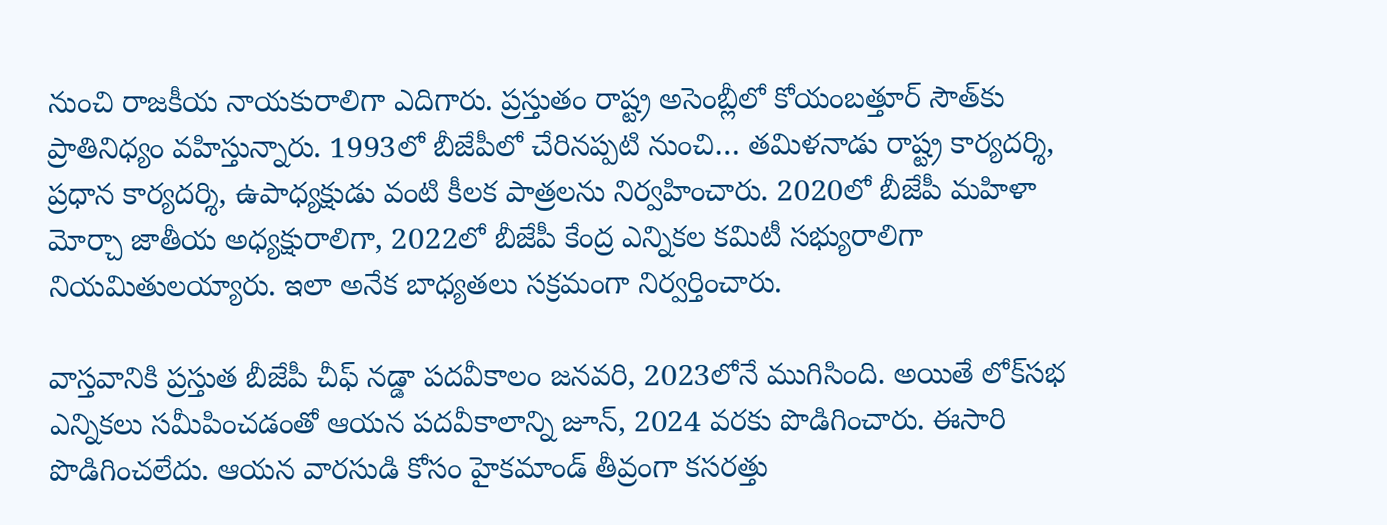నుంచి రాజకీయ నాయకురాలిగా ఎదిగారు. ప్రస్తుతం రాష్ట్ర అసెంబ్లీలో కోయంబత్తూర్ సౌత్‌కు ప్రాతినిధ్యం వహిస్తున్నారు. 1993లో బీజేపీలో చేరినప్పటి నుంచి… తమిళనాడు రాష్ట్ర కార్యదర్శి, ప్రధాన కార్యదర్శి, ఉపాధ్యక్షుడు వంటి కీలక పాత్రలను నిర్వహించారు. 2020లో బీజేపీ మహిళా మోర్చా జాతీయ అధ్యక్షురాలిగా, 2022లో బీజేపీ కేంద్ర ఎన్నికల కమిటీ సభ్యురాలిగా నియమితులయ్యారు. ఇలా అనేక బాధ్యతలు సక్రమంగా నిర్వర్తించారు.

వాస్తవానికి ప్రస్తుత బీజేపీ చీఫ్‌ నడ్డా పదవీకాలం జనవరి, 2023లోనే ముగిసింది. అయితే లోక్‌సభ ఎన్నికలు సమీపించడంతో ఆయన పదవీకాలాన్ని జూన్, 2024 వరకు పొడిగించారు. ఈసారి పొడిగించలేదు. ఆయన వారసుడి కోసం హైకమాండ్ తీవ్రంగా కసరత్తు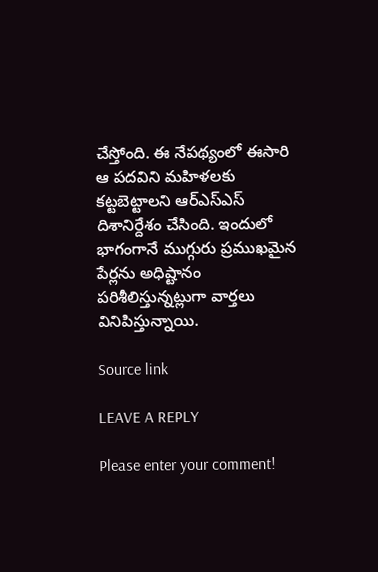చేస్తోంది. ఈ నేపథ్యంలో ఈసారి ఆ పదవిని మహిళలకు కట్టబెట్టాలని ఆర్ఎస్ఎస్ దిశానిర్దేశం చేసింది. ఇందులో భాగంగానే ముగ్గురు ప్రముఖమైన పేర్లను అధిష్టానం పరిశీలిస్తున్నట్లుగా వార్తలు వినిపిస్తున్నాయి.

Source link

LEAVE A REPLY

Please enter your comment!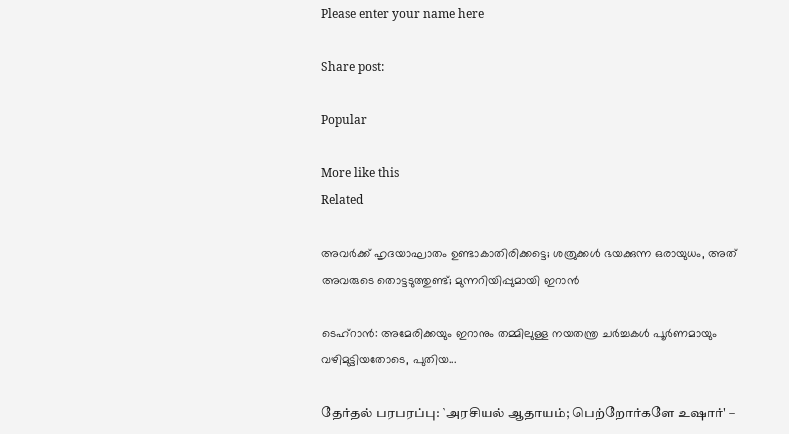Please enter your name here

Share post:

Popular

More like this
Related

അവര്‍ക്ക് ഹൃദയാഘാതം ഉണ്ടാകാതിരിക്കട്ടെ; ശത്രുക്കള്‍ ഭയക്കുന്ന ഒരായുധം, അത് അവരുടെ തൊട്ടടുത്തുണ്ട്; മുന്നറിയിപ്പുമായി ഇറാന്‍

ടെഹ്‌റാന്‍: അമേരിക്കയും ഇറാനും തമ്മിലുള്ള നയതന്ത്ര ചര്‍ച്ചകള്‍ പൂര്‍ണമായും വഴിമുട്ടിയതോടെ, പുതിയ...

தேர்தல் பரபரப்பு: `அரசியல் ஆதாயம்; பெற்றோர்களே உஷார்' –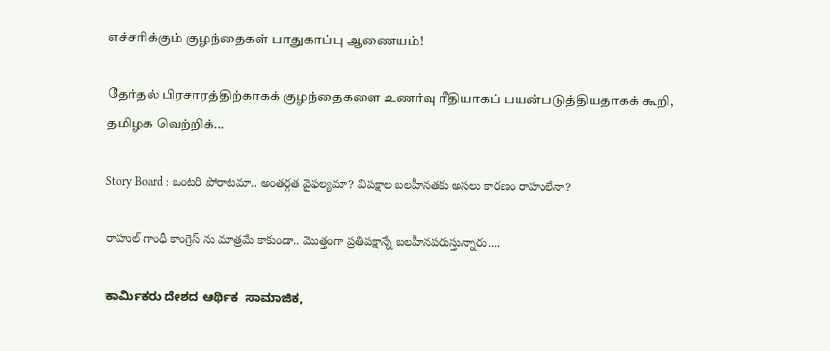எச்சரிக்கும் குழந்தைகள் பாதுகாப்பு ஆணையம்!

தேர்தல் பிரசாரத்திற்காகக் குழந்தைகளை உணர்வு ரீதியாகப் பயன்படுத்தியதாகக் கூறி, தமிழக வெற்றிக்...

Story Board : ఒంటరి పోరాటమా.. అంతర్గత వైఫల్యమా? విపక్షాల బలహీనతకు అసలు కారణం రాహులేనా?

రాహుల్ గాంధీ కాంగ్రెస్ ను మాత్రమే కాకుండా.. మొత్తంగా ప్రతిపక్షాన్నే బలహీనపరుస్తున్నారు....

ಕಾರ್ಮಿಕರು ದೇಶದ ಆರ್ಥಿಕ  ಸಾಮಾಜಿಕ,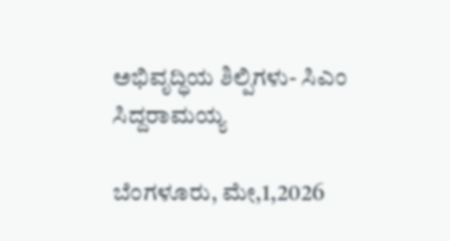ಅಭಿವೃದ್ಧಿಯ ಶಿಲ್ಪಿಗಳು- ಸಿಎಂ ಸಿದ್ದರಾಮಯ್ಯ

ಬೆಂಗಳೂರು, ಮೇ,1,2026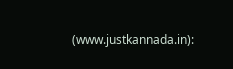(www.justkannada.in):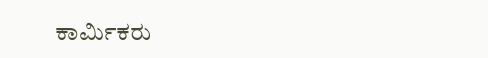ಕಾರ್ಮಿಕರು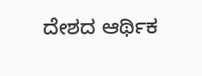ದೇಶದ ಆರ್ಥಿಕ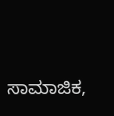ಸಾಮಾಜಿಕ,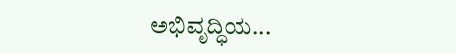ಅಭಿವೃದ್ಧಿಯ...